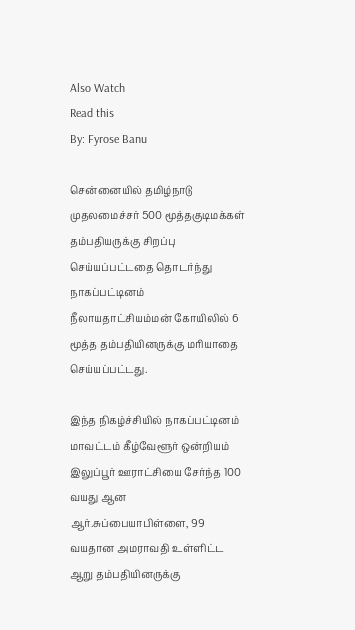Also Watch
Read this
By: Fyrose Banu

சென்னையில் தமிழ்நாடு முதலமைச்சர் 500 மூத்தகுடிமக்கள் தம்பதியருக்கு சிறப்பு செய்யப்பட்டதை தொடர்ந்து நாகப்பட்டினம் நீலாயதாட்சியம்மன் கோயிலில் 6 மூத்த தம்பதியினருக்கு மரியாதை செய்யப்பட்டது.

இந்த நிகழ்ச்சியில் நாகப்பட்டினம் மாவட்டம் கீழ்வேளூர் ஒன்றியம் இலுப்பூர் ஊராட்சியை சேர்ந்த 100 வயது ஆன ஆர்.சுப்பையாபிள்ளை, 99 வயதான அமராவதி உள்ளிட்ட ஆறு தம்பதியினருக்கு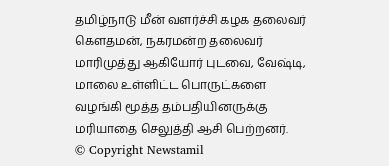தமிழ்நாடு மீன் வளர்ச்சி கழக தலைவர் கௌதமன், நகரமன்ற தலைவர் மாரிமுத்து ஆகியோர் புடவை, வேஷ்டி, மாலை உள்ளிட்ட பொருட்களை வழங்கி மூத்த தம்பதியினருக்கு மரியாதை செலுத்தி ஆசி பெற்றனர்.
© Copyright Newstamil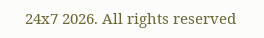24x7 2026. All rights reserved